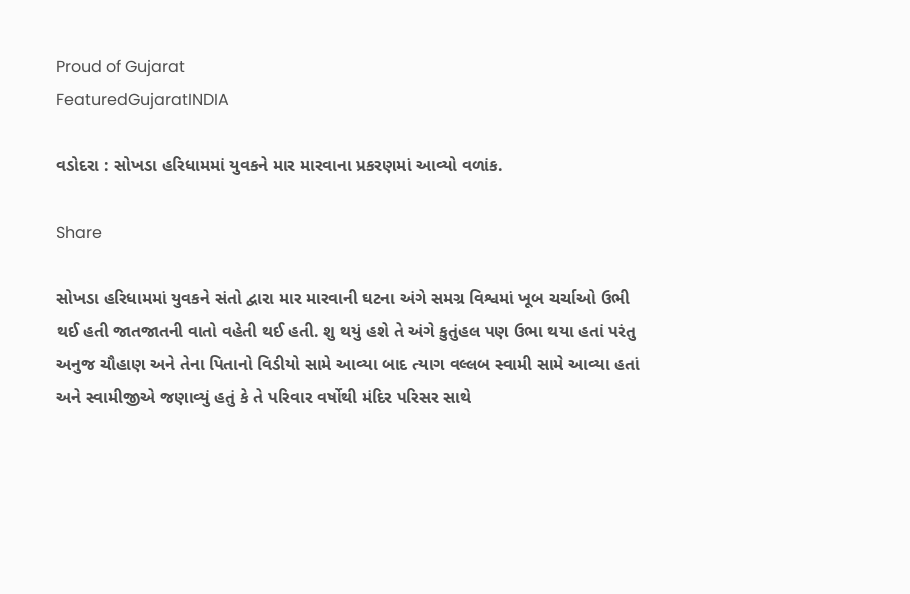Proud of Gujarat
FeaturedGujaratINDIA

વડોદરા : સોખડા હરિધામમાં યુવકને માર મારવાના પ્રકરણમાં આવ્યો વળાંક.

Share

સોખડા હરિધામમાં યુવકને સંતો દ્વારા માર મારવાની ઘટના અંગે સમગ્ર વિશ્વમાં ખૂબ ચર્ચાઓ ઉભી થઈ હતી જાતજાતની વાતો વહેતી થઈ હતી. શુ થયું હશે તે અંગે કુતુંહલ પણ ઉભા થયા હતાં પરંતુ અનુજ ચૌહાણ અને તેના પિતાનો વિડીયો સામે આવ્યા બાદ ત્યાગ વલ્લબ સ્વામી સામે આવ્યા હતાં અને સ્વામીજીએ જણાવ્યું હતું કે તે પરિવાર વર્ષોથી મંદિર પરિસર સાથે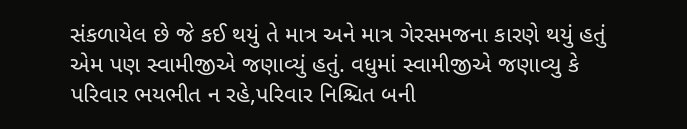સંકળાયેલ છે જે કઈ થયું તે માત્ર અને માત્ર ગેરસમજના કારણે થયું હતું એમ પણ સ્વામીજીએ જણાવ્યું હતું. વધુમાં સ્વામીજીએ જણાવ્યુ કે પરિવાર ભયભીત ન રહે,પરિવાર નિશ્ચિત બની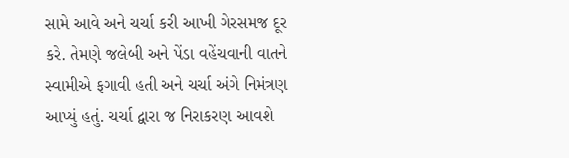સામે આવે અને ચર્ચા કરી આખી ગેરસમજ દૂર કરે. તેમણે જલેબી અને પેંડા વહેંચવાની વાતને સ્વામીએ ફગાવી હતી અને ચર્ચા અંગે નિમંત્રણ આપ્યું હતું. ચર્ચા દ્વારા જ નિરાકરણ આવશે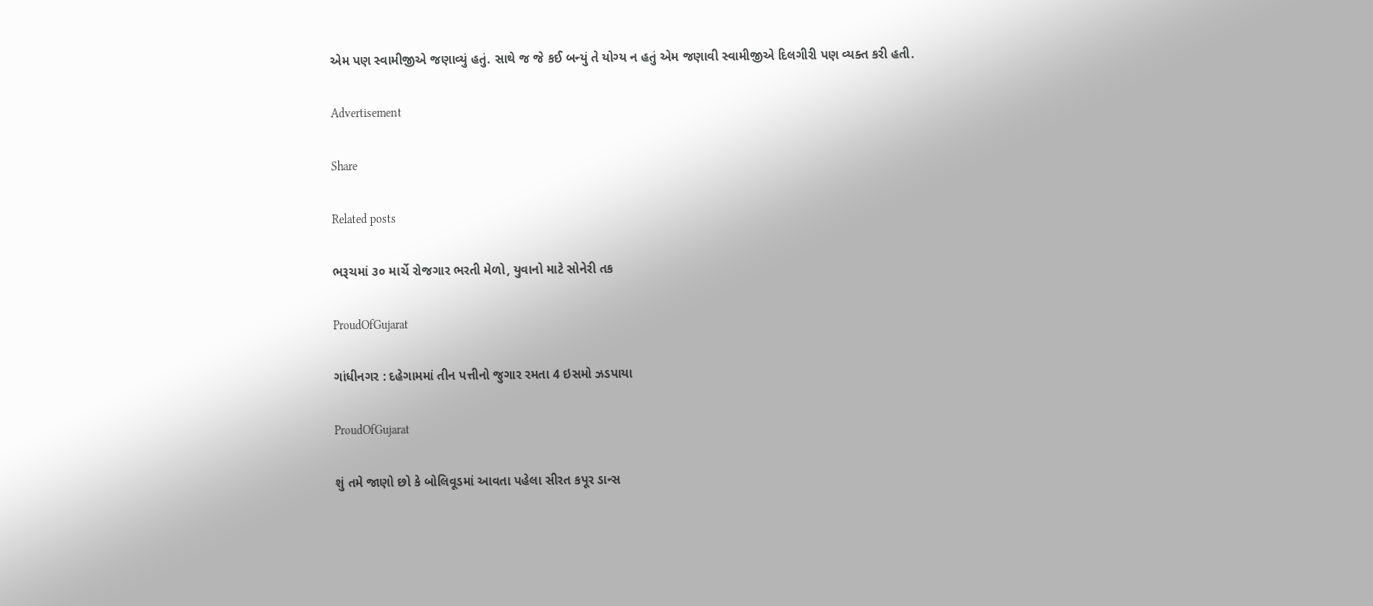એમ પણ સ્વામીજીએ જણાવ્યું હતું. સાથે જ જે કઈ બન્યું તે યોગ્ય ન હતું એમ જણાવી સ્વામીજીએ દિલગીરી પણ વ્યક્ત કરી હતી.

Advertisement

Share

Related posts

ભરૂચમાં ૩૦ માર્ચે રોજગાર ભરતી મેળો, યુવાનો માટે સોનેરી તક

ProudOfGujarat

ગાંધીનગર : દહેગામમાં તીન પત્તીનો જુગાર રમતા 4 ઇસમો ઝડપાયા

ProudOfGujarat

શું તમે જાણો છો કે બોલિવૂડમાં આવતા પહેલા સીરત કપૂર ડાન્સ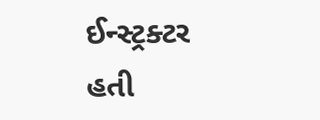ઈન્સ્ટ્રક્ટર હતી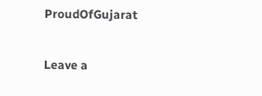ProudOfGujarat

Leave a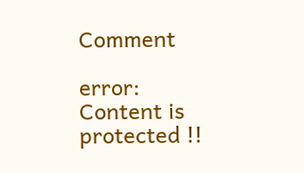Comment

error: Content is protected !!